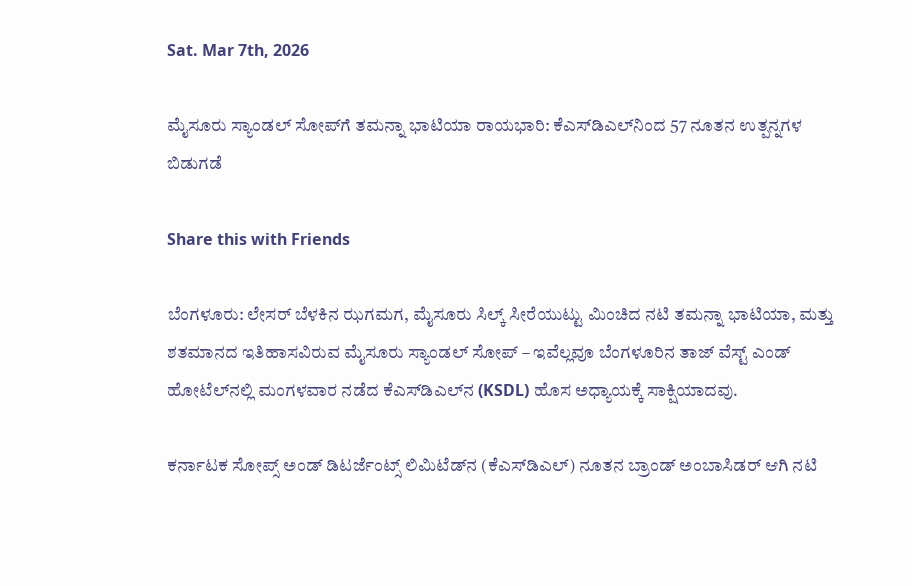Sat. Mar 7th, 2026

ಮೈಸೂರು ಸ್ಯಾಂಡಲ್‌ ಸೋಪ್‌ಗೆ ತಮನ್ನಾ ಭಾಟಿಯಾ ರಾಯಭಾರಿ: ಕೆಎಸ್‌ಡಿಎಲ್‌ನಿಂದ 57 ನೂತನ ಉತ್ಪನ್ನಗಳ ಬಿಡುಗಡೆ

Share this with Friends

ಬೆಂಗಳೂರು: ಲೇಸರ್ ಬೆಳಕಿನ ಝಗಮಗ, ಮೈಸೂರು ಸಿಲ್ಕ್ ಸೀರೆಯುಟ್ಟು ಮಿಂಚಿದ ನಟಿ ತಮನ್ನಾ ಭಾಟಿಯಾ, ಮತ್ತು ಶತಮಾನದ ಇತಿಹಾಸವಿರುವ ಮೈಸೂರು ಸ್ಯಾಂಡಲ್ ಸೋಪ್‌ – ಇವೆಲ್ಲವೂ ಬೆಂಗಳೂರಿನ ತಾಜ್ ವೆಸ್ಟ್ ಎಂಡ್ ಹೋಟೆಲ್‌ನಲ್ಲಿ ಮಂಗಳವಾರ ನಡೆದ ಕೆಎಸ್‌ಡಿಎಲ್‌ನ (KSDL) ಹೊಸ ಅಧ್ಯಾಯಕ್ಕೆ ಸಾಕ್ಷಿಯಾದವು.

ಕರ್ನಾಟಕ ಸೋಪ್ಸ್ ಅಂಡ್ ಡಿಟರ್ಜೆಂಟ್ಸ್ ಲಿಮಿಟೆಡ್‌ನ (ಕೆಎಸ್‌ಡಿಎಲ್) ನೂತನ ಬ್ರಾಂಡ್ ಅಂಬಾಸಿಡರ್ ಆಗಿ ನಟಿ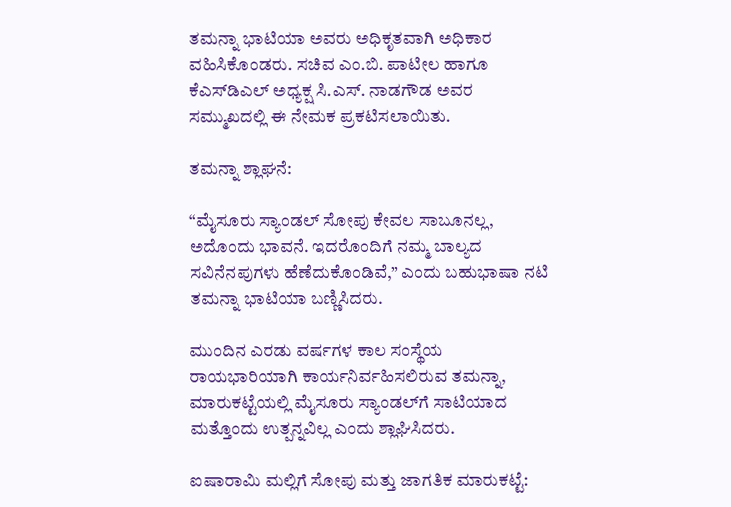ತಮನ್ನಾ ಭಾಟಿಯಾ ಅವರು ಅಧಿಕೃತವಾಗಿ ಅಧಿಕಾರ ವಹಿಸಿಕೊಂಡರು. ಸಚಿವ ಎಂ.ಬಿ. ಪಾಟೀಲ ಹಾಗೂ ಕೆಎಸ್‌ಡಿಎಲ್ ಅಧ್ಯಕ್ಷ ಸಿ.ಎಸ್. ನಾಡಗೌಡ ಅವರ ಸಮ್ಮುಖದಲ್ಲಿ ಈ ನೇಮಕ ಪ್ರಕಟಿಸಲಾಯಿತು.

ತಮನ್ನಾ ಶ್ಲಾಘನೆ:

“ಮೈಸೂರು ಸ್ಯಾಂಡಲ್ ಸೋಪು ಕೇವಲ ಸಾಬೂನಲ್ಲ, ಅದೊಂದು ಭಾವನೆ. ಇದರೊಂದಿಗೆ ನಮ್ಮ ಬಾಲ್ಯದ ಸವಿನೆನಪುಗಳು ಹೆಣೆದುಕೊಂಡಿವೆ,” ಎಂದು ಬಹುಭಾಷಾ ನಟಿ ತಮನ್ನಾ ಭಾಟಿಯಾ ಬಣ್ಣಿಸಿದರು.

ಮುಂದಿನ ಎರಡು ವರ್ಷಗಳ ಕಾಲ ಸಂಸ್ಥೆಯ ರಾಯಭಾರಿಯಾಗಿ ಕಾರ್ಯನಿರ್ವಹಿಸಲಿರುವ ತಮನ್ನಾ, ಮಾರುಕಟ್ಟೆಯಲ್ಲಿ ಮೈಸೂರು ಸ್ಯಾಂಡಲ್‌ಗೆ ಸಾಟಿಯಾದ ಮತ್ತೊಂದು ಉತ್ಪನ್ನವಿಲ್ಲ ಎಂದು ಶ್ಲಾಘಿಸಿದರು.

ಐಷಾರಾಮಿ ಮಲ್ಲಿಗೆ ಸೋಪು ಮತ್ತು ಜಾಗತಿಕ ಮಾರುಕಟ್ಟೆ: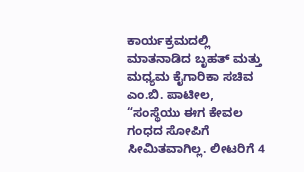ಕಾರ್ಯಕ್ರಮದಲ್ಲಿ ಮಾತನಾಡಿದ ಬೃಹತ್ ಮತ್ತು ಮಧ್ಯಮ ಕೈಗಾರಿಕಾ ಸಚಿವ ಎಂ.ಬಿ. ಪಾಟೀಲ, “ಸಂಸ್ಥೆಯು ಈಗ ಕೇವಲ ಗಂಧದ ಸೋಪಿಗೆ ಸೀಮಿತವಾಗಿಲ್ಲ. ಲೀಟರಿಗೆ 4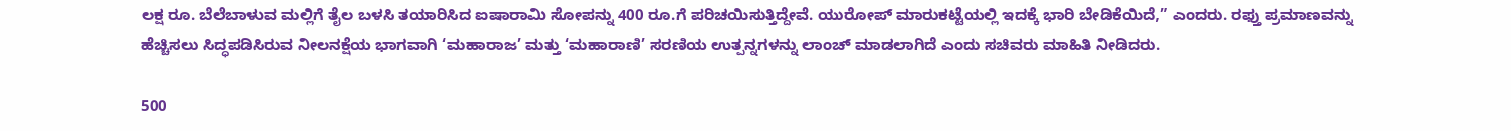ಲಕ್ಷ ರೂ. ಬೆಲೆಬಾಳುವ ಮಲ್ಲಿಗೆ ತೈಲ ಬಳಸಿ ತಯಾರಿಸಿದ ಐಷಾರಾಮಿ ಸೋಪನ್ನು 400 ರೂ.ಗೆ ಪರಿಚಯಿಸುತ್ತಿದ್ದೇವೆ. ಯುರೋಪ್ ಮಾರುಕಟ್ಟೆಯಲ್ಲಿ ಇದಕ್ಕೆ ಭಾರಿ ಬೇಡಿಕೆಯಿದೆ,” ಎಂದರು. ರಫ್ತು ಪ್ರಮಾಣವನ್ನು ಹೆಚ್ಚಿಸಲು ಸಿದ್ಧಪಡಿಸಿರುವ ನೀಲನಕ್ಷೆಯ ಭಾಗವಾಗಿ ‘ಮಹಾರಾಜ’ ಮತ್ತು ‘ಮಹಾರಾಣಿ’ ಸರಣಿಯ ಉತ್ಪನ್ನಗಳನ್ನು ಲಾಂಚ್ ಮಾಡಲಾಗಿದೆ ಎಂದು ಸಚಿವರು ಮಾಹಿತಿ ನೀಡಿದರು.

500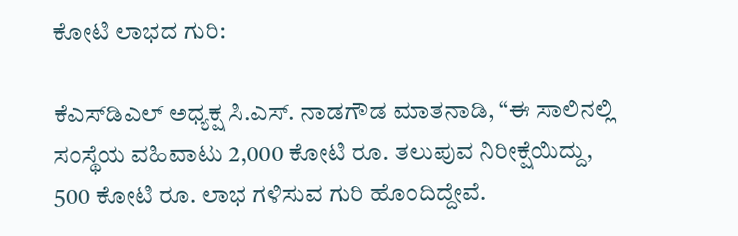ಕೋಟಿ ಲಾಭದ ಗುರಿ:

ಕೆಎಸ್‌ಡಿಎಲ್ ಅಧ್ಯಕ್ಷ ಸಿ.ಎಸ್. ನಾಡಗೌಡ ಮಾತನಾಡಿ, “ಈ ಸಾಲಿನಲ್ಲಿ ಸಂಸ್ಥೆಯ ವಹಿವಾಟು 2,000 ಕೋಟಿ ರೂ. ತಲುಪುವ ನಿರೀಕ್ಷೆಯಿದ್ದು, 500 ಕೋಟಿ ರೂ. ಲಾಭ ಗಳಿಸುವ ಗುರಿ ಹೊಂದಿದ್ದೇವೆ.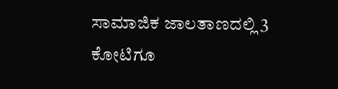ಸಾಮಾಜಿಕ ಜಾಲತಾಣದಲ್ಲಿ 3 ಕೋಟಿಗೂ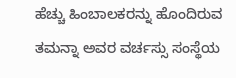ಹೆಚ್ಚು ಹಿಂಬಾಲಕರನ್ನು ಹೊಂದಿರುವ ತಮನ್ನಾ ಅವರ ವರ್ಚಸ್ಸು ಸಂಸ್ಥೆಯ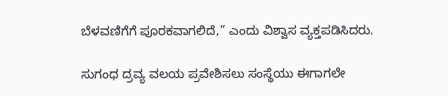ಬೆಳವಣಿಗೆಗೆ ಪೂರಕವಾಗಲಿದೆ,” ಎಂದು ವಿಶ್ವಾಸ ವ್ಯಕ್ತಪಡಿಸಿದರು.

ಸುಗಂಧ ದ್ರವ್ಯ ವಲಯ ಪ್ರವೇಶಿಸಲು ಸಂಸ್ಥೆಯು ಈಗಾಗಲೇ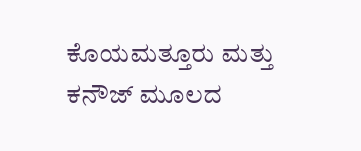ಕೊಯಮತ್ತೂರು ಮತ್ತು ಕನೌಜ್ ಮೂಲದ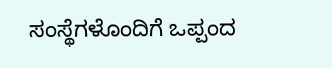ಸಂಸ್ಥೆಗಳೊಂದಿಗೆ ಒಪ್ಪಂದ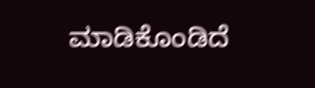ಮಾಡಿಕೊಂಡಿದೆ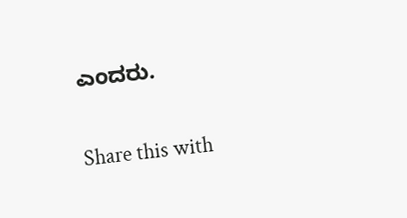ಎಂದರು.


Share this with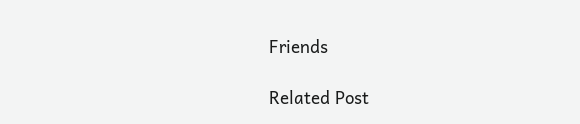Friends

Related Post